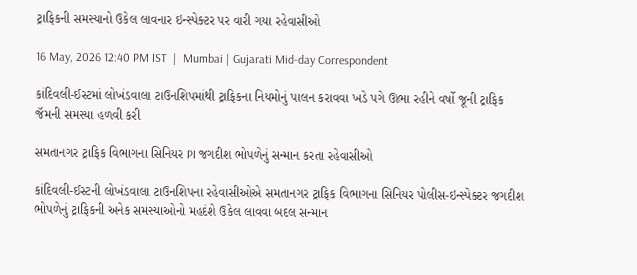ટ્રાફિકની સમસ્યાનો ઉકેલ લાવનાર ઇન્સ્પેક્ટર પર વારી ગયા રહેવાસીઓ

16 May, 2026 12:40 PM IST  |  Mumbai | Gujarati Mid-day Correspondent

કાંદિવલી-ઈસ્ટમાં લોખંડવાલા ટાઉનશિપમાંથી ટ્રાફિકના નિયમોનું પાલન કરાવવા ખડે પગે ઊભા રહીને વર્ષો જૂની ટ્રાફિક જૅમની સમસ્યા હળવી કરી

સમતાનગર ટ્રાફિક વિભાગના સિનિયર PI જગદીશ ભોપળેનું સન્માન કરતા રહેવાસીઓ

કાંદિવલી-ઈસ્ટની લોખંડવાલા ટાઉનશિપના રહેવાસીઓએ સમતાનગર ટ્રાફિક વિભાગના સિનિયર પોલીસ-ઇન્સ્પેક્ટર જગદીશ ભોપળેનું ટ્રાફિકની અનેક સમસ્યાઓનો મહદંશે ઉકેલ લાવવા બદલ સન્માન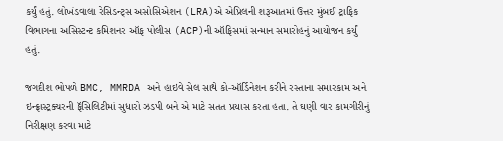કર્યું હતું. લોખંડવાલા રેસિડન્ટ્સ અસોસિએશન (LRA)એ એપ્રિલની શરૂઆતમાં ઉત્તર મુંબઈ ટ્રાફિક વિભાગના અસિસ્ટન્ટ કમિશનર ઑફ પોલીસ (ACP)ની ઑફિસમાં સન્માન સમારોહનું આયોજન કર્યું હતું.

જગદીશ ભોપળે BMC, MMRDA અને હાઇવે સેલ સાથે કો-ઑર્ડિનેશન કરીને રસ્તાના સમારકામ અને ઇન્ફ્રાસ્ટ્રક્ચરની ફૅસિલિટીમાં સુધારો ઝડપી બને એ માટે સતત પ્રયાસ કરતા હતા. તે ઘણી વાર કામગીરીનું નિરીક્ષણ કરવા માટે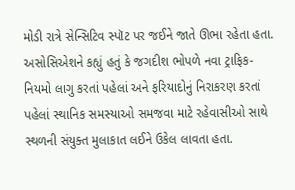મોડી રાત્રે સેન્સિટિવ સ્પૉટ પર જઈને જાતે ઊભા રહેતા હતા. અસોસિએશને કહ્યું હતું કે જગદીશ ભોપળે નવા ટ્રાફિક-નિયમો લાગુ કરતાં પહેલાં અને ફરિયાદોનું નિરાકરણ કરતાં પહેલાં સ્થાનિક સમસ્યાઓ સમજવા માટે રહેવાસીઓ સાથે સ્થળની સંયુક્ત મુલાકાત લઈને ઉકેલ લાવતા હતા.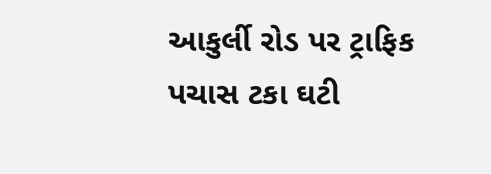આકુર્લી રોડ પર ટ્રાફિક પચાસ ટકા ઘટી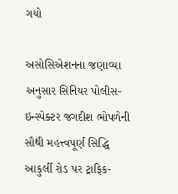ગયો

અસોસિએશનના જણાવ્યા અનુસાર સિનિયર પોલીસ-ઇન્સ્પેક્ટર જગદીશ ભોપળેની સૌથી મહત્ત્વપૂર્ણ સિદ્ધિ આકુર્લી રોડ પર ટ્રાફિક-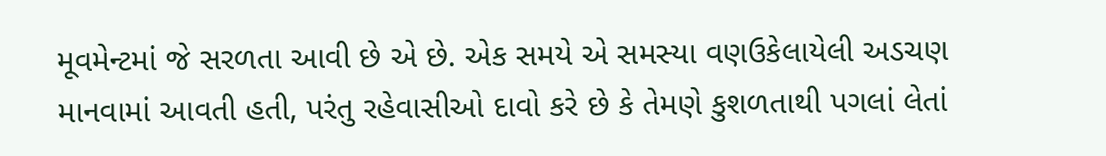મૂવમેન્ટમાં જે સરળતા આવી છે એ છે. એક સમયે એ સમસ્યા વણઉકેલાયેલી અડચણ માનવામાં આવતી હતી, પરંતુ રહેવાસીઓ દાવો કરે છે કે તેમણે કુશળતાથી પગલાં લેતાં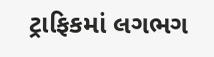ટ્રાફિકમાં લગભગ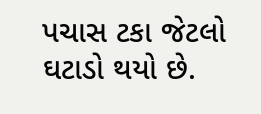પચાસ ટકા જેટલો ઘટાડો થયો છે.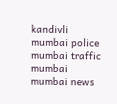kandivli mumbai police mumbai traffic mumbai mumbai news